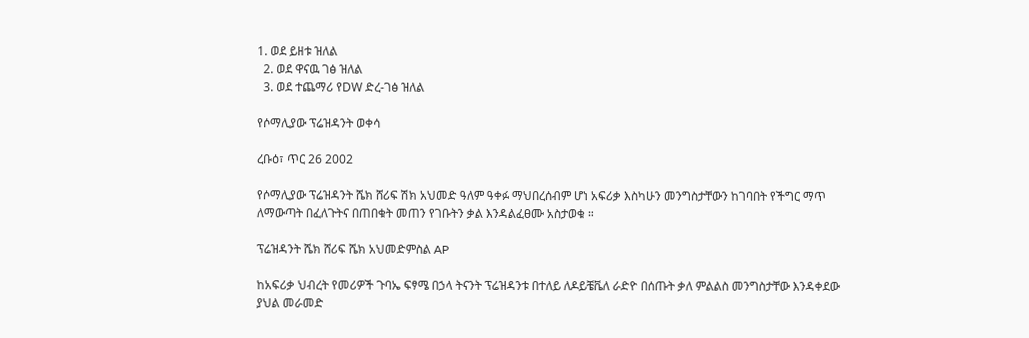1. ወደ ይዘቱ ዝለል
  2. ወደ ዋናዉ ገፅ ዝለል
  3. ወደ ተጨማሪ የDW ድረ-ገፅ ዝለል

የሶማሊያው ፕሬዝዳንት ወቀሳ

ረቡዕ፣ ጥር 26 2002

የሶማሊያው ፕሬዝዳንት ሼክ ሸሪፍ ሽክ አህመድ ዓለም ዓቀፉ ማህበረሰብም ሆነ አፍሪቃ እስካሁን መንግስታቸውን ከገባበት የችግር ማጥ ለማውጣት በፈለጉትና በጠበቁት መጠን የገቡትን ቃል እንዳልፈፀሙ አስታወቁ ።

ፕሬዝዳንት ሼክ ሸሪፍ ሼክ አህመድምስል AP

ከአፍሪቃ ህብረት የመሪዎች ጉባኤ ፍፃሜ በኃላ ትናንት ፕሬዝዳንቱ በተለይ ለዶይቼቬለ ራድዮ በሰጡት ቃለ ምልልስ መንግስታቸው እንዳቀደው ያህል መራመድ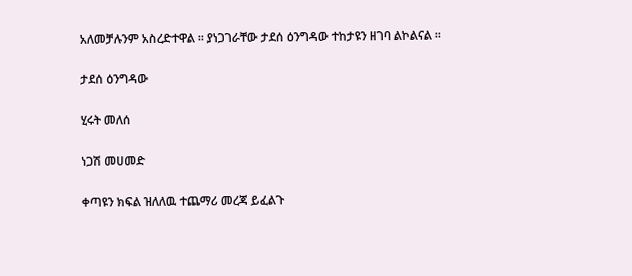አለመቻሉንም አስረድተዋል ። ያነጋገራቸው ታደሰ ዕንግዳው ተከታዩን ዘገባ ልኮልናል ።

ታደሰ ዕንግዳው

ሂሩት መለሰ

ነጋሽ መሀመድ

ቀጣዩን ክፍል ዝለለዉ ተጨማሪ መረጃ ይፈልጉ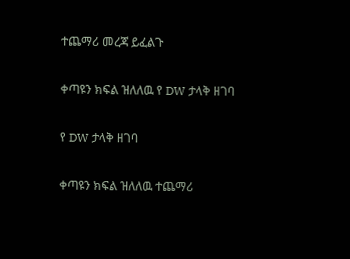ተጨማሪ መረጃ ይፈልጉ

ቀጣዩን ክፍል ዝለለዉ የ DW ታላቅ ዘገባ

የ DW ታላቅ ዘገባ

ቀጣዩን ክፍል ዝለለዉ ተጨማሪ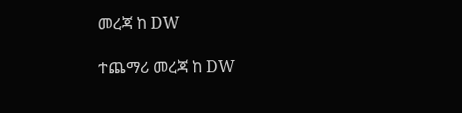መረጃ ከ DW

ተጨማሪ መረጃ ከ DW